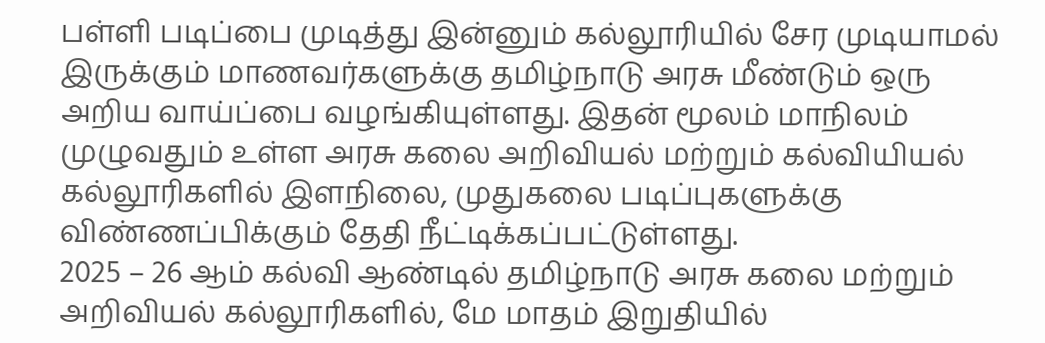பள்ளி படிப்பை முடித்து இன்னும் கல்லூரியில் சேர முடியாமல் இருக்கும் மாணவர்களுக்கு தமிழ்நாடு அரசு மீண்டும் ஒரு அறிய வாய்ப்பை வழங்கியுள்ளது. இதன் மூலம் மாநிலம் முழுவதும் உள்ள அரசு கலை அறிவியல் மற்றும் கல்வியியல் கல்லூரிகளில் இளநிலை, முதுகலை படிப்புகளுக்கு விண்ணப்பிக்கும் தேதி நீட்டிக்கப்பட்டுள்ளது.
2025 – 26 ஆம் கல்வி ஆண்டில் தமிழ்நாடு அரசு கலை மற்றும் அறிவியல் கல்லூரிகளில், மே மாதம் இறுதியில்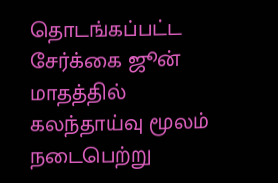தொடங்கப்பட்ட சேர்க்கை ஜூன் மாதத்தில் கலந்தாய்வு மூலம் நடைபெற்று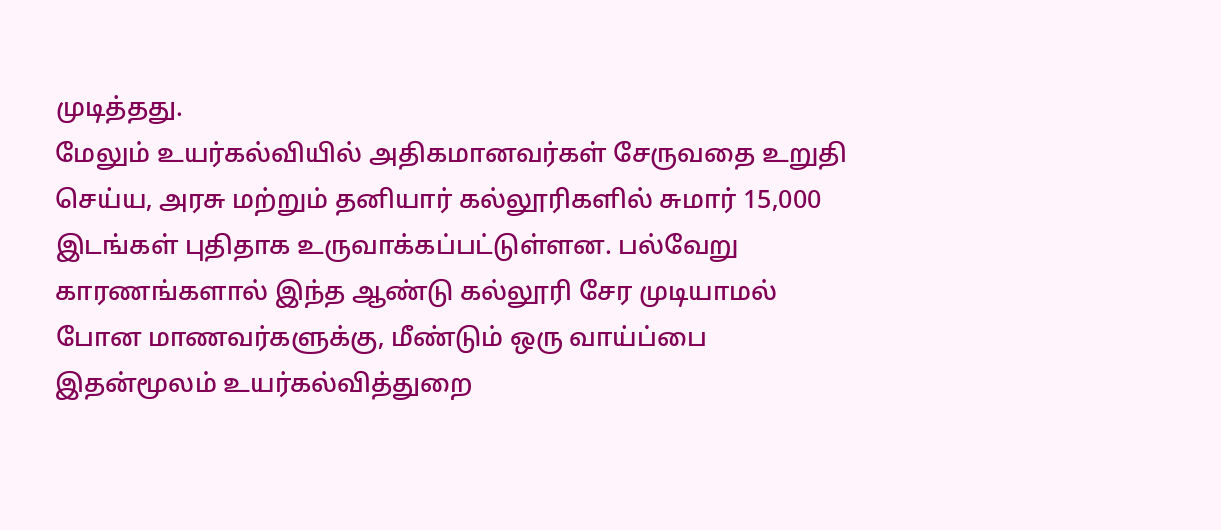முடித்தது.
மேலும் உயர்கல்வியில் அதிகமானவர்கள் சேருவதை உறுதி செய்ய, அரசு மற்றும் தனியார் கல்லூரிகளில் சுமார் 15,000 இடங்கள் புதிதாக உருவாக்கப்பட்டுள்ளன. பல்வேறு காரணங்களால் இந்த ஆண்டு கல்லூரி சேர முடியாமல் போன மாணவர்களுக்கு, மீண்டும் ஒரு வாய்ப்பை இதன்மூலம் உயர்கல்வித்துறை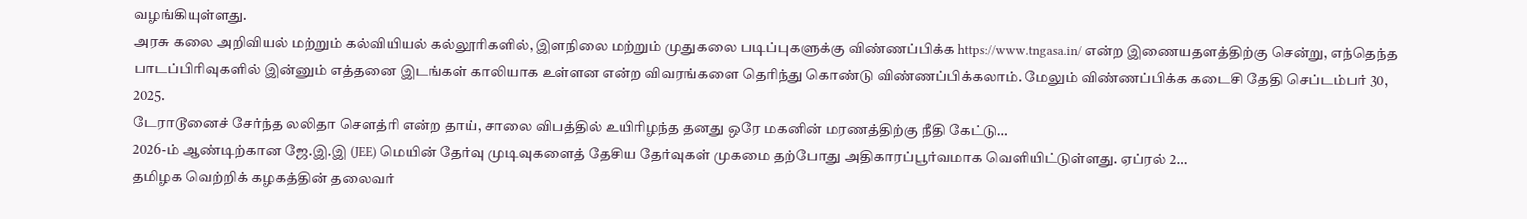வழங்கியுள்ளது.
அரசு கலை அறிவியல் மற்றும் கல்வியியல் கல்லூரிகளில், இளநிலை மற்றும் முதுகலை படிப்புகளுக்கு விண்ணப்பிக்க https://www.tngasa.in/ என்ற இணையதளத்திற்கு சென்று, எந்தெந்த பாடப்பிரிவுகளில் இன்னும் எத்தனை இடங்கள் காலியாக உள்ளன என்ற விவரங்களை தெரிந்து கொண்டு விண்ணப்பிக்கலாம். மேலும் விண்ணப்பிக்க கடைசி தேதி செப்டம்பர் 30, 2025.
டேராடூனைச் சேர்ந்த லலிதா சௌத்ரி என்ற தாய், சாலை விபத்தில் உயிரிழந்த தனது ஒரே மகனின் மரணத்திற்கு நீதி கேட்டு…
2026-ம் ஆண்டிற்கான ஜே.இ.இ (JEE) மெயின் தேர்வு முடிவுகளைத் தேசிய தேர்வுகள் முகமை தற்போது அதிகாரப்பூர்வமாக வெளியிட்டுள்ளது. ஏப்ரல் 2…
தமிழக வெற்றிக் கழகத்தின் தலைவர்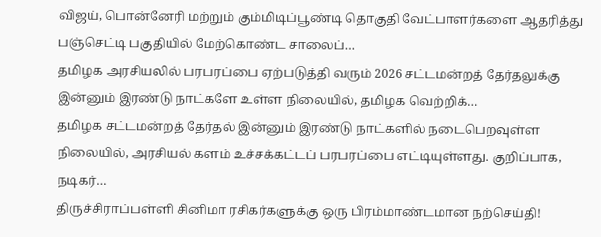விஜய், பொன்னேரி மற்றும் கும்மிடிப்பூண்டி தொகுதி வேட்பாளர்களை ஆதரித்து பஞ்செட்டி பகுதியில் மேற்கொண்ட சாலைப்…
தமிழக அரசியலில் பரபரப்பை ஏற்படுத்தி வரும் 2026 சட்டமன்றத் தேர்தலுக்கு இன்னும் இரண்டு நாட்களே உள்ள நிலையில், தமிழக வெற்றிக்…
தமிழக சட்டமன்றத் தேர்தல் இன்னும் இரண்டு நாட்களில் நடைபெறவுள்ள நிலையில், அரசியல் களம் உச்சக்கட்டப் பரபரப்பை எட்டியுள்ளது. குறிப்பாக, நடிகர்…
திருச்சிராப்பள்ளி சினிமா ரசிகர்களுக்கு ஒரு பிரம்மாண்டமான நற்செய்தி!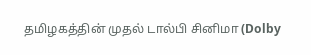தமிழகத்தின் முதல் டால்பி சினிமா (Dolby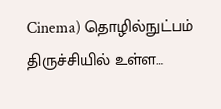Cinema) தொழில்நுட்பம் திருச்சியில் உள்ள…